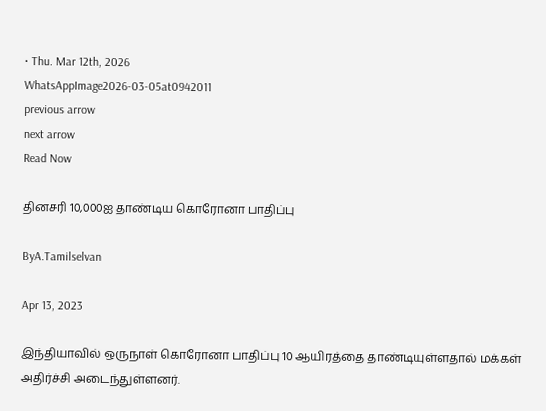• Thu. Mar 12th, 2026
WhatsAppImage2026-03-05at0942011
previous arrow
next arrow
Read Now

தினசரி 10,000ஐ தாண்டிய கொரோனா பாதிப்பு

ByA.Tamilselvan

Apr 13, 2023

இந்தியாவில் ஒருநாள் கொரோனா பாதிப்பு 10 ஆயிரத்தை தாண்டியுள்ளதால் மக்கள் அதிர்ச்சி அடைந்துள்ளனர்.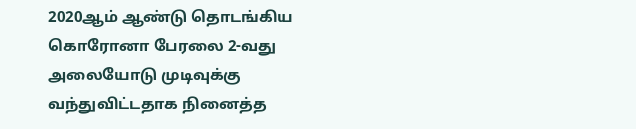2020ஆம் ஆண்டு தொடங்கிய கொரோனா பேரலை 2-வது அலையோடு முடிவுக்கு வந்துவிட்டதாக நினைத்த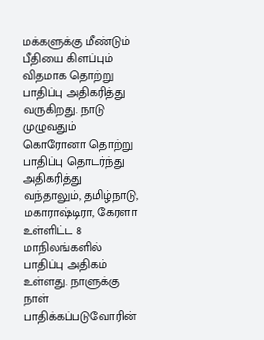மக்களுக்கு மீண்டும் பீதியை கிளப்பும் விதமாக தொற்று பாதிப்பு அதிகரித்து வருகிறது. நாடு முழுவதும் கொரோனா தொற்று பாதிப்பு தொடர்ந்து அதிகரித்து வந்தாலும், தமிழ்நாடு, மகாராஷ்டிரா, கேரளா உள்ளிட்ட 8 மாநிலங்களில் பாதிப்பு அதிகம் உள்ளது. நாளுக்கு நாள் பாதிக்கப்படுவோரின்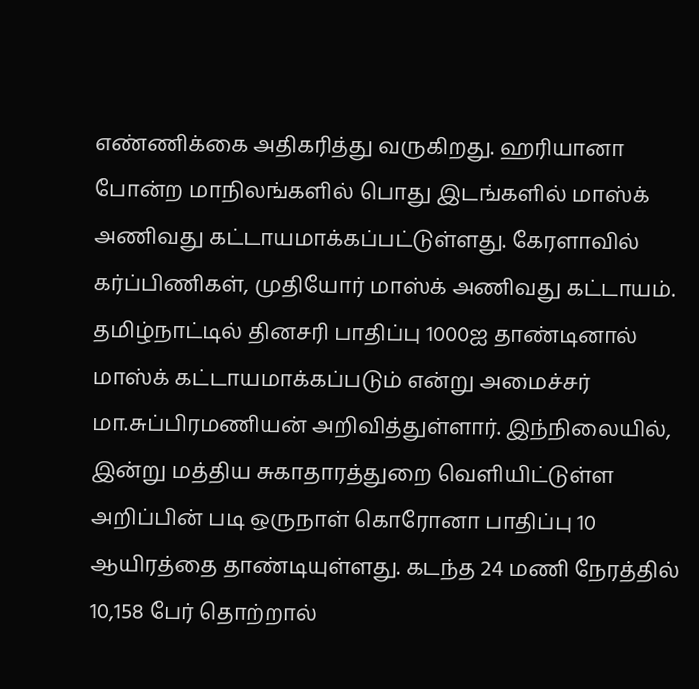எண்ணிக்கை அதிகரித்து வருகிறது. ஹரியானா போன்ற மாநிலங்களில் பொது இடங்களில் மாஸ்க் அணிவது கட்டாயமாக்கப்பட்டுள்ளது. கேரளாவில் கர்ப்பிணிகள், முதியோர் மாஸ்க் அணிவது கட்டாயம். தமிழ்நாட்டில் தினசரி பாதிப்பு 1000ஐ தாண்டினால் மாஸ்க் கட்டாயமாக்கப்படும் என்று அமைச்சர் மா.சுப்பிரமணியன் அறிவித்துள்ளார். இந்நிலையில், இன்று மத்திய சுகாதாரத்துறை வெளியிட்டுள்ள அறிப்பின் படி ஒருநாள் கொரோனா பாதிப்பு 10 ஆயிரத்தை தாண்டியுள்ளது. கடந்த 24 மணி நேரத்தில் 10,158 பேர் தொற்றால்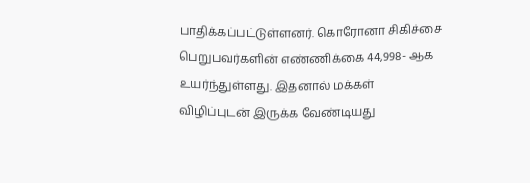பாதிக்கப்பட்டுள்ளனர். கொரோனா சிகிச்சை பெறுபவர்களின் எண்ணிக்கை 44,998- ஆக உயர்ந்துள்ளது. இதனால் மக்கள் விழிப்புடன் இருக்க வேண்டியது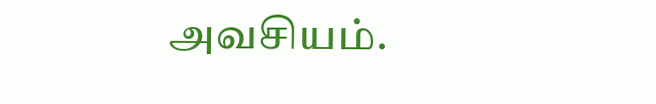அவசியம்.